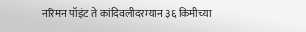नरिमन पॉइंट ते कांदिवलीदरम्यान ३६ किमीच्या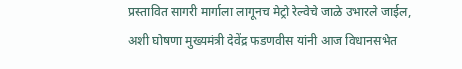प्रस्तावित सागरी मार्गाला लागूनच मेट्रो रेल्वेचे जाळे उभारले जाईल, अशी घोषणा मुख्यमंत्री देवेंद्र फडणवीस यांनी आज विधानसभेत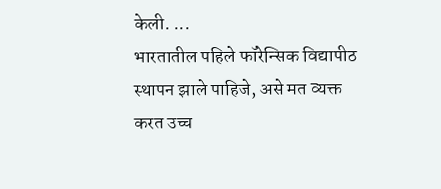केली. ...
भारतातील पहिले फॉरेन्सिक विद्यापीठ स्थापन झाले पाहिजे, असे मत व्यक्त करत उच्च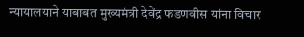न्यायालयाने याबाबत मुख्यमंत्री देवेंद्र फडणवीस यांना विचार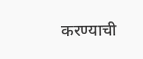करण्याची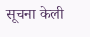सूचना केली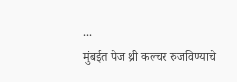...
मुंबईत पेज थ्री कल्चर रुजविण्याचे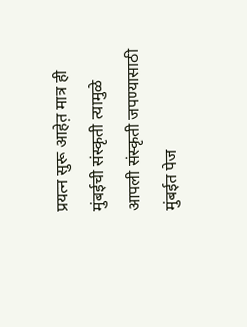प्रयत्न सुरू आहेत़ मात्र ही मुंबईची संस्कृती त्यामुळे आपली संस्कृती जपण्यासाठी मुंबईत पेज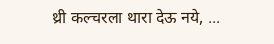थ्री कल्चरला थारा देऊ नये, ...